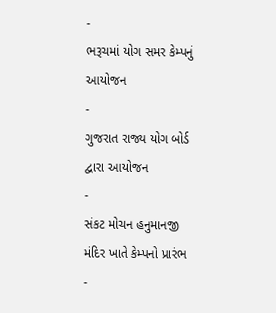-
ભરૂચમાં યોગ સમર કેમ્પનું આયોજન
-
ગુજરાત રાજ્ય યોગ બોર્ડ દ્વારા આયોજન
-
સંકટ મોચન હનુમાનજી મંદિર ખાતે કેમ્પનો પ્રારંભ
-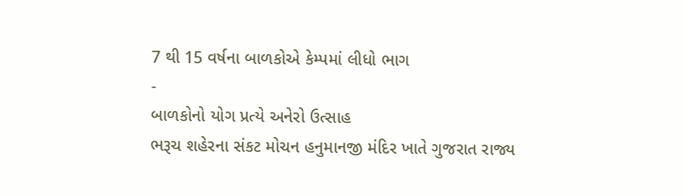7 થી 15 વર્ષના બાળકોએ કેમ્પમાં લીધો ભાગ
-
બાળકોનો યોગ પ્રત્યે અનેરો ઉત્સાહ
ભરૂચ શહેરના સંકટ મોચન હનુમાનજી મંદિર ખાતે ગુજરાત રાજ્ય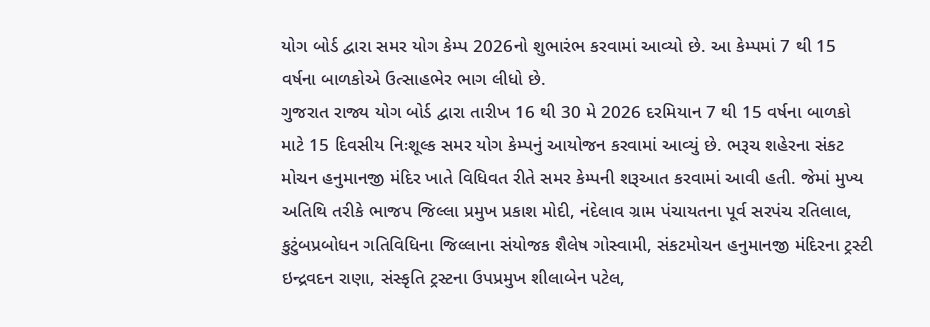યોગ બોર્ડ દ્વારા સમર યોગ કેમ્પ 2026નો શુભારંભ કરવામાં આવ્યો છે. આ કેમ્પમાં 7 થી 15 વર્ષના બાળકોએ ઉત્સાહભેર ભાગ લીધો છે.
ગુજરાત રાજ્ય યોગ બોર્ડ દ્વારા તારીખ 16 થી 30 મે 2026 દરમિયાન 7 થી 15 વર્ષના બાળકો માટે 15 દિવસીય નિઃશૂલ્ક સમર યોગ કેમ્પનું આયોજન કરવામાં આવ્યું છે. ભરૂચ શહેરના સંકટ મોચન હનુમાનજી મંદિર ખાતે વિધિવત રીતે સમર કેમ્પની શરૂઆત કરવામાં આવી હતી. જેમાં મુખ્ય અતિથિ તરીકે ભાજપ જિલ્લા પ્રમુખ પ્રકાશ મોદી, નંદેલાવ ગ્રામ પંચાયતના પૂર્વ સરપંચ રતિલાલ, કુટુંબપ્રબોધન ગતિવિધિના જિલ્લાના સંયોજક શૈલેષ ગોસ્વામી, સંકટમોચન હનુમાનજી મંદિરના ટ્રસ્ટી ઇન્દ્રવદન રાણા, સંસ્કૃતિ ટ્રસ્ટના ઉપપ્રમુખ શીલાબેન પટેલ,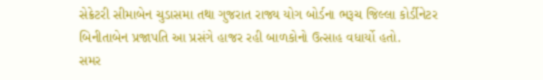સેક્રેટરી સીમાબેન ચુડાસમા તથા ગુજરાત રાજ્ય યોગ બોર્ડના ભરૂચ જિલ્લા કોર્ડીનેટર બિનીતાબેન પ્રજાપતિ આ પ્રસંગે હાજર રહી બાળકોનો ઉત્સાહ વધાર્યો હતો.
સમર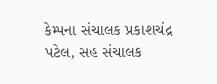કેમ્પના સંચાલક પ્રકાશચંદ્ર પટેલ, સહ સંચાલક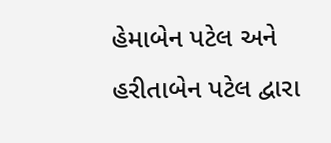હેમાબેન પટેલ અને હરીતાબેન પટેલ દ્વારા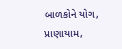બાળકોને યોગ, પ્રાણાયામ,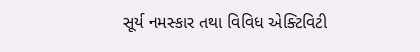સૂર્ય નમસ્કાર તથા વિવિધ એક્ટિવિટી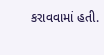કરાવવામાં હતી.